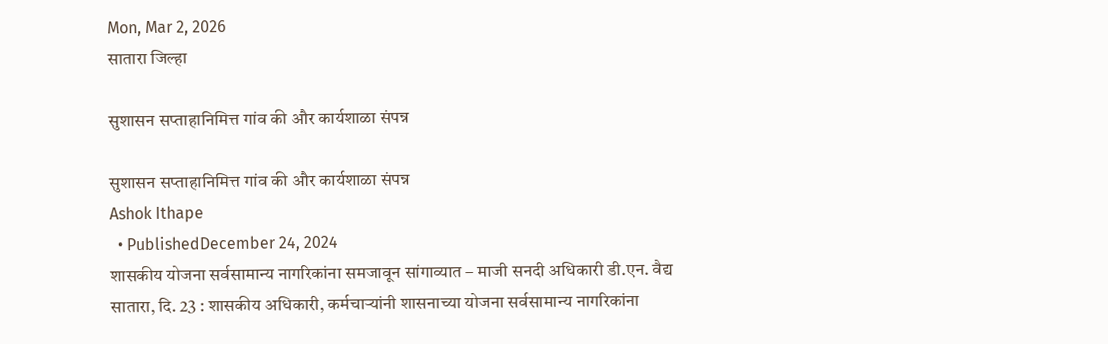Mon, Mar 2, 2026
सातारा जिल्हा

सुशासन सप्ताहानिमित्त गांव की और कार्यशाळा संपन्न

सुशासन सप्ताहानिमित्त गांव की और कार्यशाळा संपन्न
Ashok Ithape
  • PublishedDecember 24, 2024
शासकीय योजना सर्वसामान्य नागरिकांना समजावून सांगाव्यात – माजी सनदी अधिकारी डी.एन. वैद्य
सातारा, दि. 23 : शासकीय अधिकारी, कर्मचाऱ्यांनी शासनाच्या योजना सर्वसामान्य नागरिकांना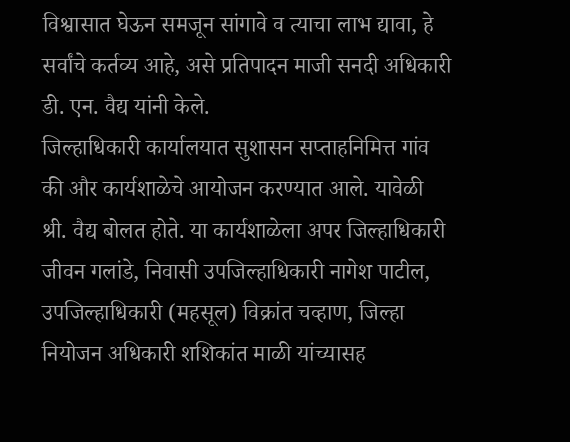विश्वासात घेऊन समजून सांगावे व त्याचा लाभ द्यावा, हे सर्वांचे कर्तव्य आहे, असे प्रतिपादन माजी सनदी अधिकारी डी. एन. वैद्य यांनी केले.
जिल्हाधिकारी कार्यालयात सुशासन सप्ताहनिमित्त गांव की और कार्यशाळेचे आयोजन करण्यात आले. यावेळी श्री. वैद्य बोलत होते. या कार्यशाळेला अपर जिल्हाधिकारी जीवन गलांडे, निवासी उपजिल्हाधिकारी नागेश पाटील, उपजिल्हाधिकारी (महसूल) विक्रांत चव्हाण, जिल्हा नियोजन अधिकारी शशिकांत माळी यांच्यासह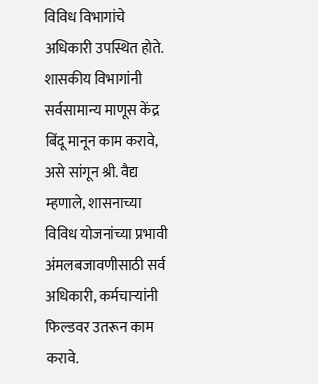विविध विभागांचे अधिकारी उपस्थित होते.
शासकीय विभागांनी सर्वसामान्य माणूस केंद्र बिंदू मानून काम करावे, असे सांगून श्री. वैद्य म्हणाले, शासनाच्या विविध योजनांच्या प्रभावी अंमलबजावणीसाठी सर्व अधिकारी, कर्मचाऱ्यांनी फिल्डवर उतरून काम करावे.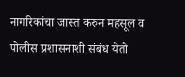नागरिकांचा जास्त करुन महसूल व पोलीस प्रशासनाशी संबंध येतो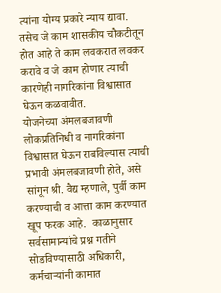त्यांना योग्य प्रकारे न्याय द्यावा. तसेच जे काम शासकीय चौकटीतून होत आहे ते काम लवकरात लवकर करावे व जे काम होणार त्याची कारणेही नागरिकांना विश्वासात घेऊन कळवावीत.
योजनेच्या अंमलबजावणी लोकप्रतिनिधी व नागरिकांना विश्वासात घेऊन राबविल्यास त्याची प्रभावी अंमलबजावणी होते, असे सांगून श्री. वैद्य म्हणाले, पुर्वी काम करण्याची व आत्ता काम करण्यात खूप फरक आहे.  काळानुसार सर्वसामान्यांचे प्रश्न गतीने सोडविण्यासाठी अधिकारी, कर्मचाऱ्यांनी कामात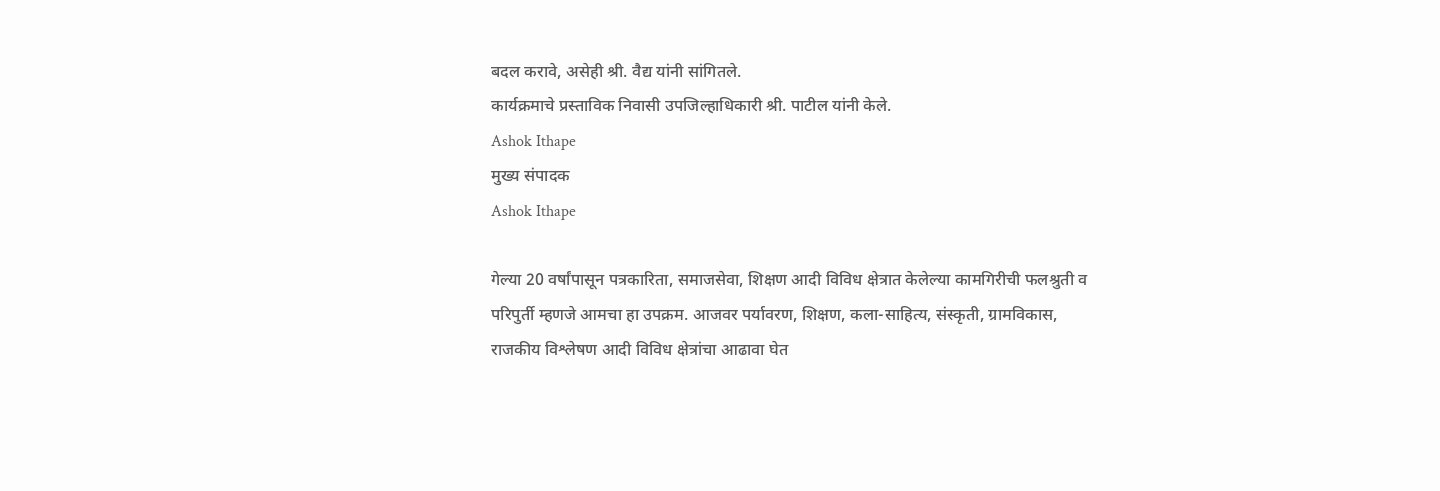बदल करावे, असेही श्री. वैद्य यांनी सांगितले.
कार्यक्रमाचे प्रस्ताविक निवासी उपजिल्हाधिकारी श्री. पाटील यांनी केले.
Ashok Ithape
मुख्य संपादक
Ashok Ithape

गेल्या 20 वर्षांपासून पत्रकारिता, समाजसेवा, शिक्षण आदी विविध क्षेत्रात केलेल्या कामगिरीची फलश्रुती व परिपुर्ती म्हणजे आमचा हा उपक्रम. आजवर पर्यावरण, शिक्षण, कला-साहित्य, संस्कृती, ग्रामविकास, राजकीय विश्लेषण आदी विविध क्षेत्रांचा आढावा घेत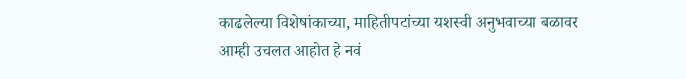काढलेल्या विशेषांकाच्या, माहितीपटांच्या यशस्वी अनुभवाच्या बळावर आम्ही उचलत आहोत हे नवं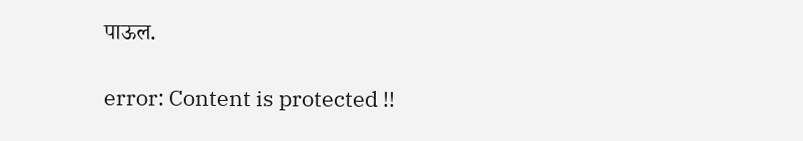पाऊल.

error: Content is protected !!